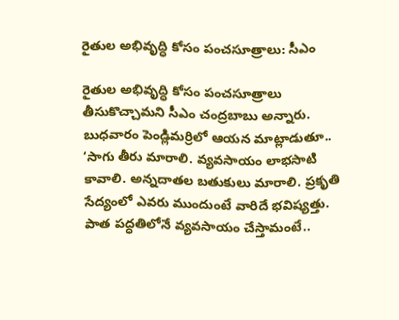రైతుల అభివృద్ధి కోసం పంచసూత్రాలు: సీఎం

రైతుల అభివృద్ధి కోసం పంచసూత్రాలు తీసుకొచ్చామని సీఎం చంద్రబాబు అన్నారు. బుధవారం పెండ్లిమర్రిలో ఆయన మాట్లాడుతూ.. ‘సాగు తీరు మారాలి. వ్యవసాయం లాభసాటి కావాలి. అన్నదాతల బతుకులు మారాలి. ప్రకృతి సేద్యంలో ఎవరు ముందుంటే వారిదే భవిష్యత్తు. పాత పద్ధతిలోనే వ్యవసాయం చేస్తామంటే..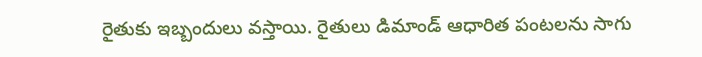రైతుకు ఇబ్బందులు వస్తాయి. రైతులు డిమాండ్ ఆధారిత పంటలను సాగు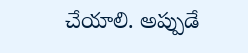చేయాలి. అప్పుడే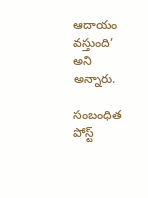ఆదాయం వస్తుంది’ అని అన్నారు.

సంబంధిత పోస్ట్